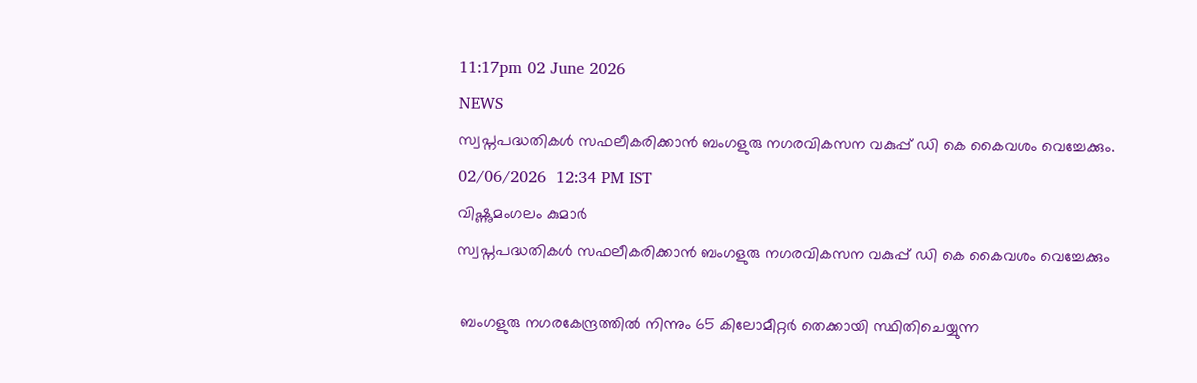11:17pm 02 June 2026
NEWS
സ്വപ്നപദ്ധതികൾ സഫലീകരിക്കാൻ ബംഗളുരു നഗരവികസന വകുപ്പ് ഡി കെ കൈവശം വെച്ചേക്കും.
02/06/2026  12:34 PM IST
വിഷ്ണുമംഗലം കുമാർ
സ്വപ്നപദ്ധതികൾ സഫലീകരിക്കാൻ ബംഗളുരു നഗരവികസന വകുപ്പ് ഡി കെ കൈവശം വെച്ചേക്കും

 ബംഗളുരു നഗരകേന്ദ്രത്തിൽ നിന്നും 65 കിലോമീറ്റർ തെക്കായി സ്ഥിതിചെയ്യുന്ന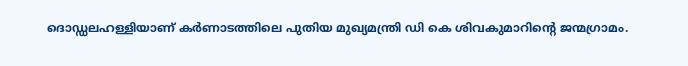ദൊഡ്ഡലഹള്ളിയാണ് കർണാടത്തിലെ പുതിയ മുഖ്യമന്ത്രി ഡി കെ ശിവകുമാറിന്റെ ജന്മഗ്രാമം.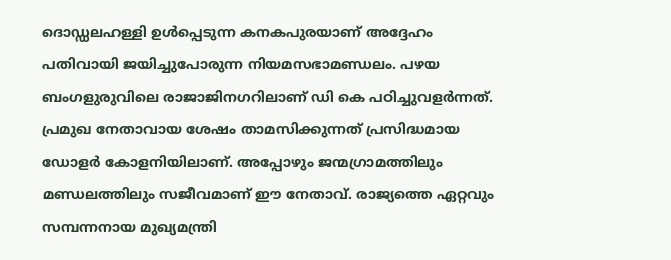ദൊഡ്ഡലഹള്ളി ഉൾപ്പെടുന്ന കനകപുരയാണ് അദ്ദേഹം പതിവായി ജയിച്ചുപോരുന്ന നിയമസഭാമണ്ഡലം. പഴയ ബംഗളുരുവിലെ രാജാജിനഗറിലാണ് ഡി കെ പഠിച്ചുവളർന്നത്. പ്രമുഖ നേതാവായ ശേഷം താമസിക്കുന്നത് പ്രസിദ്ധമായ ഡോളർ കോളനിയിലാണ്. അപ്പോഴും ജന്മഗ്രാമത്തിലും മണ്ഡലത്തിലും സജീവമാണ് ഈ നേതാവ്. രാജ്യത്തെ ഏറ്റവും സമ്പന്നനായ മുഖ്യമന്ത്രി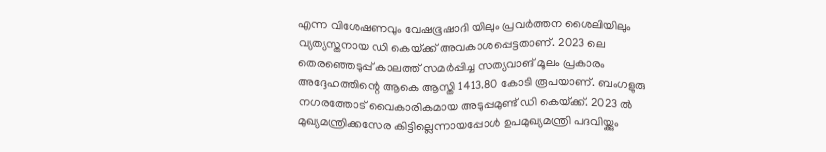എന്ന വിശേഷണവും വേഷഭൂഷാദി യിലും പ്രവർത്തന ശൈലിയിലും വ്യത്യസ്തനായ ഡി കെയ്‌ക്ക് അവകാശപ്പെട്ടതാണ്. 2023 ലെ തെരഞ്ഞെടുപ്പ് കാലത്ത് സമർപ്പിച്ച സത്യവാങ് മൂലം പ്രകാരം അദ്ദേഹത്തിന്റെ ആകെ ആസ്തി 1413.80 കോടി രൂപയാണ്. ബംഗളുരു നഗരത്തോട് വൈകാരികമായ അടുപ്പമുണ്ട് ഡി കെയ്‌ക്ക്. 2023 ൽ മുഖ്യമന്ത്രിക്കസേര കിട്ടില്ലെന്നായപ്പോൾ ഉപമുഖ്യമന്ത്രി പദവിയ്ക്കും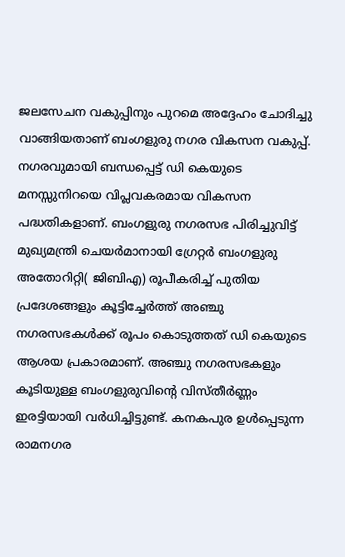ജലസേചന വകുപ്പിനും പുറമെ അദ്ദേഹം ചോദിച്ചു വാങ്ങിയതാണ് ബംഗളുരു നഗര വികസന വകുപ്പ്. നഗരവുമായി ബന്ധപ്പെട്ട് ഡി കെയുടെ മനസ്സുനിറയെ വിപ്ലവകരമായ വികസന പദ്ധതികളാണ്. ബംഗളുരു നഗരസഭ പിരിച്ചുവിട്ട് മുഖ്യമന്ത്രി ചെയർമാനായി ഗ്രേറ്റർ ബംഗളുരു അതോറിറ്റി( ജിബിഎ) രൂപീകരിച്ച് പുതിയ പ്രദേശങ്ങളും കൂട്ടിച്ചേർത്ത് അഞ്ചു നഗരസഭകൾക്ക് രൂപം കൊടുത്തത് ഡി കെയുടെ ആശയ പ്രകാരമാണ്. അഞ്ചു നഗരസഭകളും കൂടിയുള്ള ബംഗളുരുവിന്റെ വിസ്തീർണ്ണം ഇരട്ടിയായി വർധിച്ചിട്ടുണ്ട്. കനകപുര ഉൾപ്പെടുന്ന രാമനഗര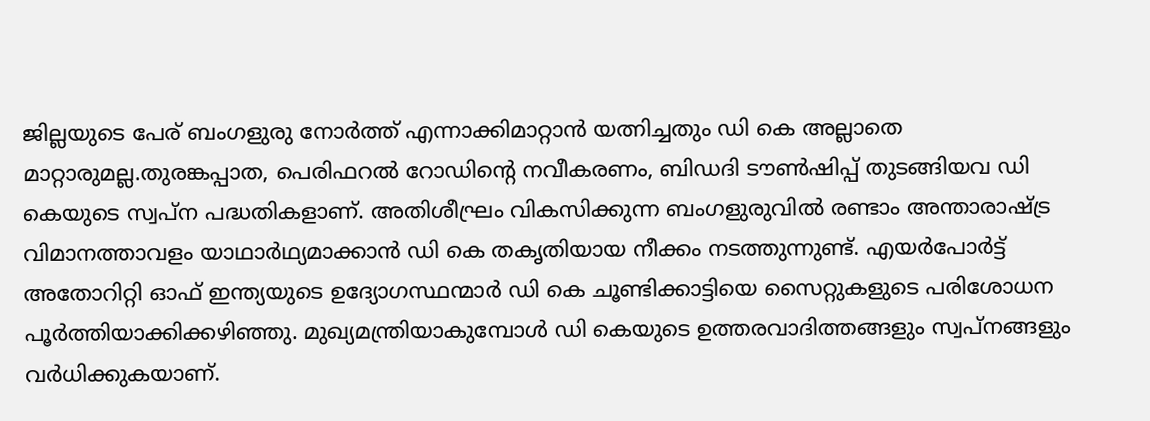ജില്ലയുടെ പേര് ബംഗളുരു നോർത്ത് എന്നാക്കിമാറ്റാൻ യത്നിച്ചതും ഡി കെ അല്ലാതെ മാറ്റാരുമല്ല.തുരങ്കപ്പാത, പെരിഫറൽ റോഡിന്റെ നവീകരണം, ബിഡദി ടൗൺഷിപ്പ് തുടങ്ങിയവ ഡി കെയുടെ സ്വപ്ന പദ്ധതികളാണ്. അതിശീഘ്രം വികസിക്കുന്ന ബംഗളുരുവിൽ രണ്ടാം അന്താരാഷ്ട്ര വിമാനത്താവളം യാഥാർഥ്യമാക്കാൻ ഡി കെ തകൃതിയായ നീക്കം നടത്തുന്നുണ്ട്. എയർപോർട്ട് അതോറിറ്റി ഓഫ് ഇന്ത്യയുടെ ഉദ്യോഗസ്ഥന്മാർ ഡി കെ ചൂണ്ടിക്കാട്ടിയെ സൈറ്റുകളുടെ പരിശോധന പൂർത്തിയാക്കിക്കഴിഞ്ഞു. മുഖ്യമന്ത്രിയാകുമ്പോൾ ഡി കെയുടെ ഉത്തരവാദിത്തങ്ങളും സ്വപ്നങ്ങളും വർധിക്കുകയാണ്.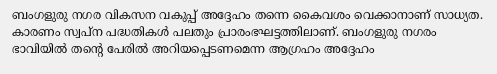ബംഗളുരു നഗര വികസന വകുപ്പ് അദ്ദേഹം തന്നെ കൈവശം വെക്കാനാണ് സാധ്യത. കാരണം സ്വപ്ന പദ്ധതികൾ പലതും പ്രാരംഭഘട്ടത്തിലാണ്. ബംഗളുരു നഗരം ഭാവിയിൽ തന്റെ പേരിൽ അറിയപ്പെടണമെന്ന ആഗ്രഹം അദ്ദേഹം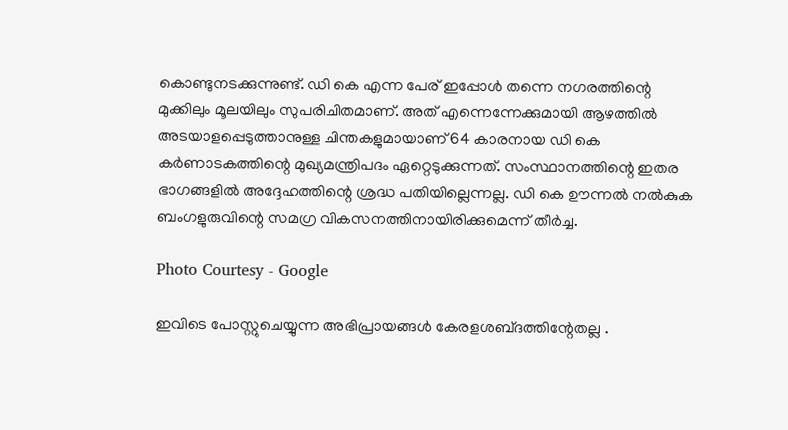കൊണ്ടുനടക്കുന്നുണ്ട്. ഡി കെ എന്ന പേര് ഇപ്പോൾ തന്നെ നഗരത്തിന്റെ മുക്കിലും മൂലയിലും സുപരിചിതമാണ്. അത് എന്നെന്നേക്കുമായി ആഴത്തിൽ അടയാളപ്പെടുത്താനുള്ള ചിന്തകളുമായാണ് 64 കാരനായ ഡി കെ കർണാടകത്തിന്റെ മുഖ്യമന്ത്രിപദം ഏറ്റെടുക്കുന്നത്. സംസ്ഥാനത്തിന്റെ ഇതര ഭാഗങ്ങളിൽ അദ്ദേഹത്തിന്റെ ശ്രദ്ധ പതിയില്ലെന്നല്ല. ഡി കെ ഊന്നൽ നൽകുക ബംഗളുരുവിന്റെ സമഗ്ര വികസനത്തിനായിരിക്കുമെന്ന് തീർച്ച.

Photo Courtesy - Google

ഇവിടെ പോസ്റ്റുചെയ്യുന്ന അഭിപ്രായങ്ങള്‍ കേരളശബ്‌ദത്തിന്റേതല്ല .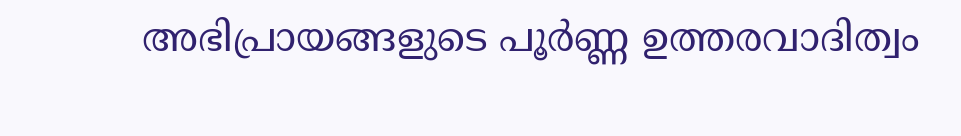അഭിപ്രായങ്ങളുടെ പൂര്‍ണ്ണ ഉത്തരവാദിത്വം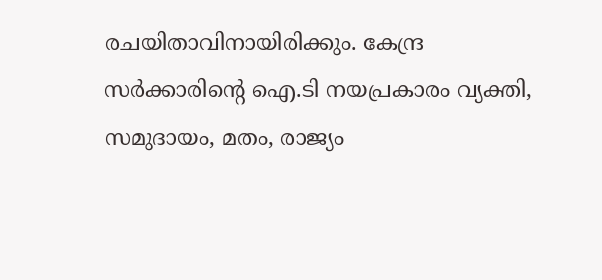രചയിതാവിനായിരിക്കും. കേന്ദ്ര സർക്കാരിന്റെ ഐ.ടി നയപ്രകാരം വ്യക്തി, സമുദായം, മതം, രാജ്യം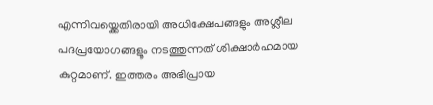എന്നിവയ്ക്കെതിരായി അധിക്ഷേപങ്ങളും അശ്ലീല പദപ്രയോഗങ്ങളൂം നടത്തുന്നത് ശിക്ഷാര്‍ഹമായ കുറ്റമാണ്. ഇത്തരം അഭിപ്രായ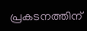പ്രകടനത്തിന്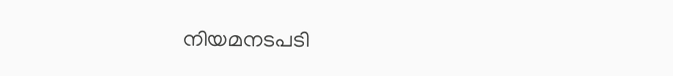നിയമനടപടി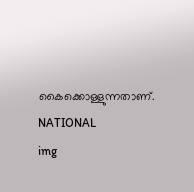കൈക്കൊള്ളുന്നതാണ്.
NATIONAL
img